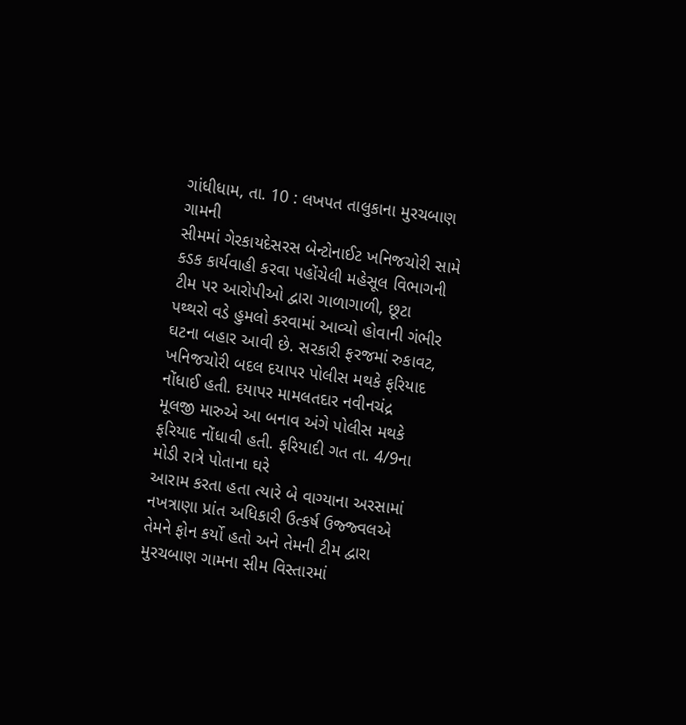ગાંધીધામ, તા. 10 : લખપત તાલુકાના મુરચબાણ ગામની
સીમમાં ગેરકાયદેસરસ બેન્ટોનાઈટ ખનિજચોરી સામે કડક કાર્યવાહી કરવા પહોંચેલી મહેસૂલ વિભાગની
ટીમ પર આરોપીઓ દ્વારા ગાળાગાળી, છૂટા
પથ્થરો વડે હુમલો કરવામાં આવ્યો હોવાની ગંભીર ઘટના બહાર આવી છે. સરકારી ફરજમાં રુકાવટ,
ખનિજચોરી બદલ દયાપર પોલીસ મથકે ફરિયાદ નોંધાઈ હતી. દયાપર મામલતદાર નવીનચંદ્ર
મૂલજી મારુએ આ બનાવ અંગે પોલીસ મથકે ફરિયાદ નોંધાવી હતી. ફરિયાદી ગત તા. 4/9ના મોડી રાત્રે પોતાના ઘરે
આરામ કરતા હતા ત્યારે બે વાગ્યાના અરસામાં નખત્રાણા પ્રાંત અધિકારી ઉત્કર્ષ ઉજ્જ્વલએ
તેમને ફોન કર્યો હતો અને તેમની ટીમ દ્વારા મુરચબાણ ગામના સીમ વિસ્તારમાં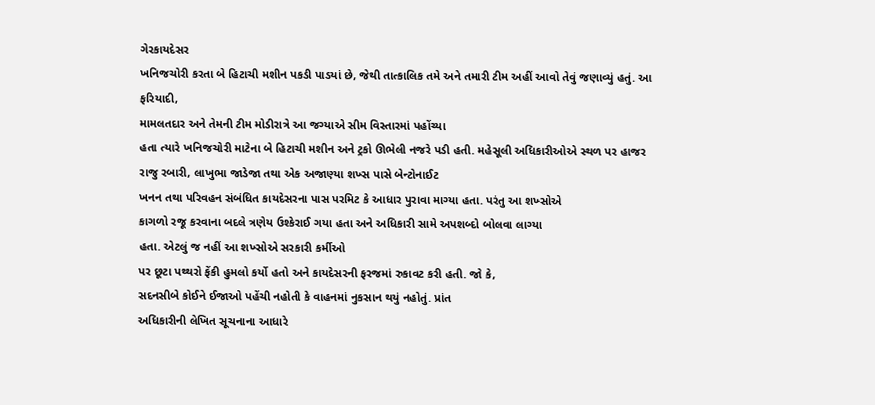ગેરકાયદેસર
ખનિજચોરી કરતા બે હિટાચી મશીન પકડી પાડયાં છે, જેથી તાત્કાલિક તમે અને તમારી ટીમ અહીં આવો તેવું જણાવ્યું હતું. આ ફરિયાદી,
મામલતદાર અને તેમની ટીમ મોડીરાત્રે આ જગ્યાએ સીમ વિસ્તારમાં પહોંચ્યા
હતા ત્યારે ખનિજચોરી માટેના બે હિટાચી મશીન અને ટ્રકો ઊભેલી નજરે પડી હતી. મહેસૂલી અધિકારીઓએ સ્થળ પર હાજર રાજુ રબારી, લાખુભા જાડેજા તથા એક અજાણ્યા શખ્સ પાસે બેન્ટોનાઈટ
ખનન તથા પરિવહન સંબંધિત કાયદેસરના પાસ પરમિટ કે આધાર પુરાવા માગ્યા હતા. પરંતુ આ શખ્સોએ
કાગળો રજૂ કરવાના બદલે ત્રણેય ઉશ્કેરાઈ ગયા હતા અને અધિકારી સામે અપશબ્દો બોલવા લાગ્યા
હતા. એટલું જ નહીં આ શખ્સોએ સરકારી કર્મીઓ
પર છૂટા પથ્થરો ફેંકી હુમલો કર્યો હતો અને કાયદેસરની ફરજમાં રુકાવટ કરી હતી. જો કે,
સદનસીબે કોઈને ઈજાઓ પહેંચી નહોતી કે વાહનમાં નુકસાન થયું નહોતું. પ્રાંત
અધિકારીની લેખિત સૂચનાના આધારે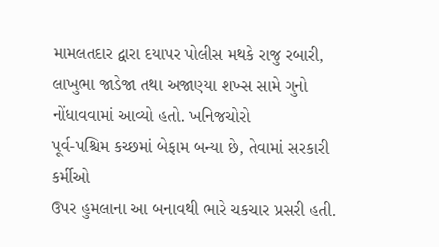મામલતદાર દ્વારા દયાપર પોલીસ મથકે રાજુ રબારી,
લાખુભા જાડેજા તથા અજાણ્યા શખ્સ સામે ગુનો નોંધાવવામાં આવ્યો હતો. ખનિજચોરો
પૂર્વ-પશ્ચિમ કચ્છમાં બેફામ બન્યા છે, તેવામાં સરકારી કર્મીઓ
ઉપર હુમલાના આ બનાવથી ભારે ચકચાર પ્રસરી હતી.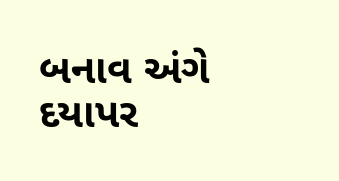બનાવ અંગે દયાપર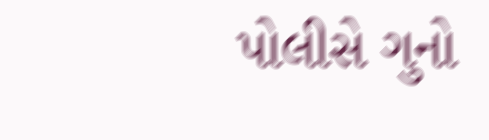પોલીસે ગુનો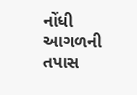નોંધી આગળની
તપાસ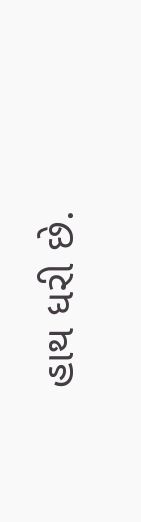હાથ ધરી છે.